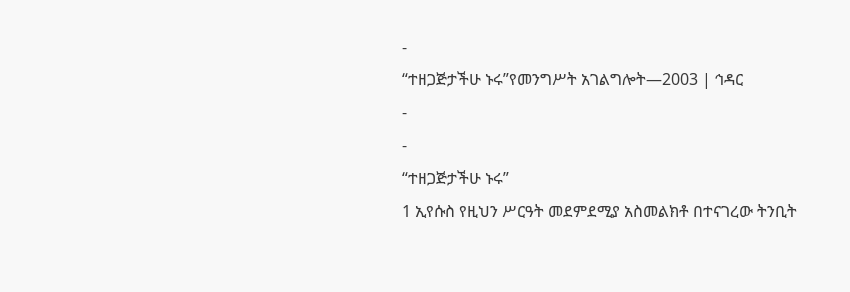-
“ተዘጋጅታችሁ ኑሩ”የመንግሥት አገልግሎት—2003 | ኅዳር
-
-
“ተዘጋጅታችሁ ኑሩ”
1 ኢየሱስ የዚህን ሥርዓት መደምደሚያ አስመልክቶ በተናገረው ትንቢት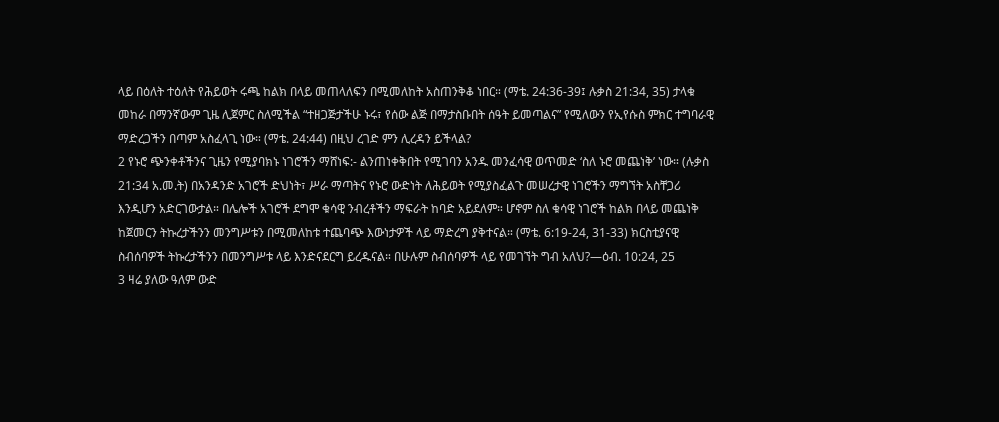ላይ በዕለት ተዕለት የሕይወት ሩጫ ከልክ በላይ መጠላለፍን በሚመለከት አስጠንቅቆ ነበር። (ማቴ. 24:36-39፤ ሉቃስ 21:34, 35) ታላቁ መከራ በማንኛውም ጊዜ ሊጀምር ስለሚችል “ተዘጋጅታችሁ ኑሩ፣ የሰው ልጅ በማታስቡበት ሰዓት ይመጣልና” የሚለውን የኢየሱስ ምክር ተግባራዊ ማድረጋችን በጣም አስፈላጊ ነው። (ማቴ. 24:44) በዚህ ረገድ ምን ሊረዳን ይችላል?
2 የኑሮ ጭንቀቶችንና ጊዜን የሚያባክኑ ነገሮችን ማሸነፍ:- ልንጠነቀቅበት የሚገባን አንዱ መንፈሳዊ ወጥመድ ‘ስለ ኑሮ መጨነቅ’ ነው። (ሉቃስ 21:34 አ.መ.ት) በአንዳንድ አገሮች ድህነት፣ ሥራ ማጣትና የኑሮ ውድነት ለሕይወት የሚያስፈልጉ መሠረታዊ ነገሮችን ማግኘት አስቸጋሪ እንዲሆን አድርገውታል። በሌሎች አገሮች ደግሞ ቁሳዊ ንብረቶችን ማፍራት ከባድ አይደለም። ሆኖም ስለ ቁሳዊ ነገሮች ከልክ በላይ መጨነቅ ከጀመርን ትኩረታችንን መንግሥቱን በሚመለከቱ ተጨባጭ እውነታዎች ላይ ማድረግ ያቅተናል። (ማቴ. 6:19-24, 31-33) ክርስቲያናዊ ስብሰባዎች ትኩረታችንን በመንግሥቱ ላይ እንድናደርግ ይረዱናል። በሁሉም ስብሰባዎች ላይ የመገኘት ግብ አለህ?—ዕብ. 10:24, 25
3 ዛሬ ያለው ዓለም ውድ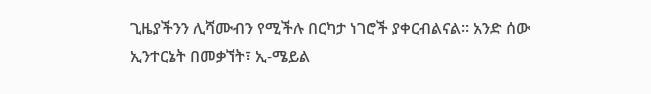ጊዜያችንን ሊሻሙብን የሚችሉ በርካታ ነገሮች ያቀርብልናል። አንድ ሰው ኢንተርኔት በመቃኘት፣ ኢ-ሜይል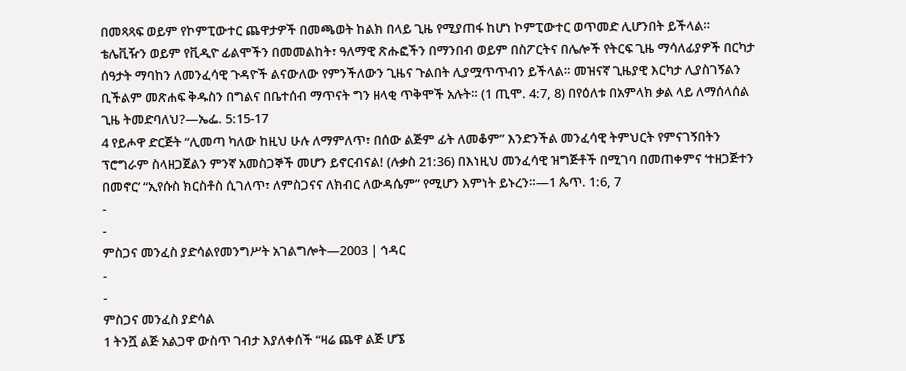በመጻጻፍ ወይም የኮምፒውተር ጨዋታዎች በመጫወት ከልክ በላይ ጊዜ የሚያጠፋ ከሆነ ኮምፒውተር ወጥመድ ሊሆንበት ይችላል። ቴሌቪዥን ወይም የቪዲዮ ፊልሞችን በመመልከት፣ ዓለማዊ ጽሑፎችን በማንበብ ወይም በስፖርትና በሌሎች የትርፍ ጊዜ ማሳለፊያዎች በርካታ ሰዓታት ማባከን ለመንፈሳዊ ጉዳዮች ልናውለው የምንችለውን ጊዜና ጉልበት ሊያሟጥጥብን ይችላል። መዝናኛ ጊዜያዊ እርካታ ሊያስገኝልን ቢችልም መጽሐፍ ቅዱስን በግልና በቤተሰብ ማጥናት ግን ዘላቂ ጥቅሞች አሉት። (1 ጢሞ. 4:7, 8) በየዕለቱ በአምላክ ቃል ላይ ለማሰላሰል ጊዜ ትመድባለህ?—ኤፌ. 5:15-17
4 የይሖዋ ድርጅት “ሊመጣ ካለው ከዚህ ሁሉ ለማምለጥ፣ በሰው ልጅም ፊት ለመቆም” እንድንችል መንፈሳዊ ትምህርት የምናገኝበትን ፕሮግራም ስላዘጋጀልን ምንኛ አመስጋኞች መሆን ይኖርብናል! (ሉቃስ 21:36) በእነዚህ መንፈሳዊ ዝግጅቶች በሚገባ በመጠቀምና ‘ተዘጋጅተን በመኖር’ “ኢየሱስ ክርስቶስ ሲገለጥ፣ ለምስጋናና ለክብር ለውዳሴም” የሚሆን እምነት ይኑረን።—1 ጴጥ. 1:6, 7
-
-
ምስጋና መንፈስ ያድሳልየመንግሥት አገልግሎት—2003 | ኅዳር
-
-
ምስጋና መንፈስ ያድሳል
1 ትንሿ ልጅ አልጋዋ ውስጥ ገብታ እያለቀሰች “ዛሬ ጨዋ ልጅ ሆኜ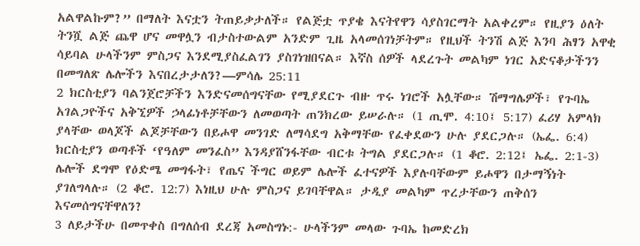አልዋልኩም?” በማለት እናቷን ትጠይቃታለች። የልጅቷ ጥያቄ እናትየዋን ሳያስገርማት አልቀረም። የዚያን ዕለት ትንሿ ልጅ ጨዋ ሆና መዋሏን ብታስተውልም አንድም ጊዜ አላመሰገነቻትም። የዚህች ትንሽ ልጅ እንባ ሕፃን አዋቂ ሳይባል ሁላችንም ምስጋና እንደሚያስፈልገን ያስገነዝበናል። እኛስ ሰዎች ላደረጉት መልካም ነገር አድናቆታችንን በመግለጽ ሌሎችን እናበረታታለን?—ምሳሌ 25:11
2 ክርስቲያን ባልንጀሮቻችን እንድናመሰግናቸው የሚያደርጉ ብዙ ጥሩ ነገሮች አሏቸው። ሽማግሌዎች፣ የጉባኤ አገልጋዮችና አቅኚዎች ኃላፊነቶቻቸውን ለመወጣት ጠንክረው ይሠራሉ። (1 ጢሞ. 4:10፤ 5:17) ፈሪሃ አምላክ ያላቸው ወላጆች ልጆቻቸውን በይሖዋ መንገድ ለማሳደግ አቅማቸው የፈቀደውን ሁሉ ያደርጋሉ። (ኤፌ. 6:4) ክርስቲያን ወጣቶች ‘የዓለም መንፈስ” እንዳያሸንፋቸው ብርቱ ትግል ያደርጋሉ። (1 ቆሮ. 2:12፤ ኤፌ. 2:1-3) ሌሎች ደግሞ የዕድሜ መግፋት፣ የጤና ችግር ወይም ሌሎች ፈተናዎች እያሉባቸውም ይሖዋን በታማኝነት ያገለግላሉ። (2 ቆሮ. 12:7) እነዚህ ሁሉ ምስጋና ይገባቸዋል። ታዲያ መልካም ጥረታቸውን ጠቅሰን እናመሰግናቸዋለን?
3 ለይታችሁ በመጥቀስ በግለሰብ ደረጃ አመስግኑ:- ሁላችንም መላው ጉባኤ ከመድረክ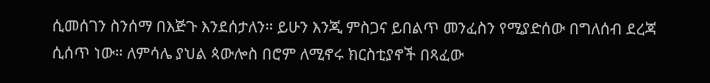ሲመሰገን ስንሰማ በእጅጉ እንደሰታለን። ይሁን እንጂ ምስጋና ይበልጥ መንፈስን የሚያድሰው በግለሰብ ደረጃ ሲሰጥ ነው። ለምሳሌ ያህል ጳውሎስ በሮም ለሚኖሩ ክርስቲያኖች በጻፈው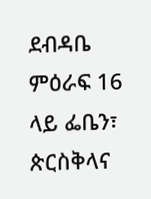ደብዳቤ ምዕራፍ 16 ላይ ፌቤን፣ ጵርስቅላና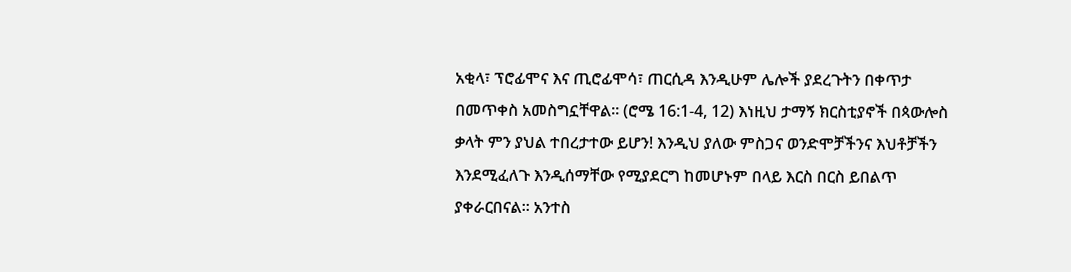አቂላ፣ ፕሮፊሞና እና ጢሮፊሞሳ፣ ጠርሲዳ እንዲሁም ሌሎች ያደረጉትን በቀጥታ በመጥቀስ አመስግኗቸዋል። (ሮሜ 16:1-4, 12) እነዚህ ታማኝ ክርስቲያኖች በጳውሎስ ቃላት ምን ያህል ተበረታተው ይሆን! እንዲህ ያለው ምስጋና ወንድሞቻችንና እህቶቻችን እንደሚፈለጉ እንዲሰማቸው የሚያደርግ ከመሆኑም በላይ እርስ በርስ ይበልጥ ያቀራርበናል። አንተስ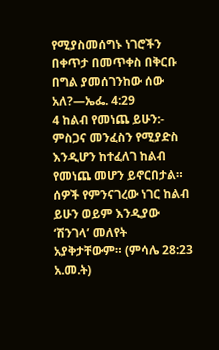የሚያስመሰግኑ ነገሮችን በቀጥታ በመጥቀስ በቅርቡ በግል ያመሰገንከው ሰው አለ?—ኤፌ. 4:29
4 ከልብ የመነጨ ይሁን:- ምስጋና መንፈስን የሚያድስ እንዲሆን ከተፈለገ ከልብ የመነጨ መሆን ይኖርበታል። ሰዎች የምንናገረው ነገር ከልብ ይሁን ወይም እንዲያው ‘ሽንገላ’ መለየት አያቅታቸውም። (ምሳሌ 28:23 አ.መ.ት)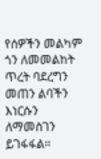የሰዎችን መልካም ጎን ለመመልከት ጥረት ባደረግን መጠን ልባችን እነርሱን ለማመስገን ይገፋፋል።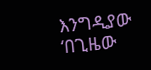እንግዲያው ‘በጊዜው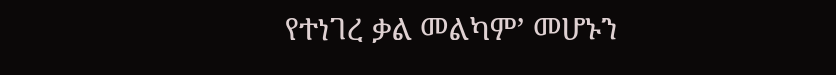የተነገረ ቃል መልካም’ መሆኑን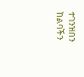ተገንዝበን ከልባችን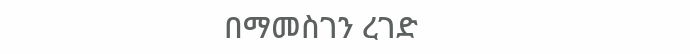በማመስገን ረገድ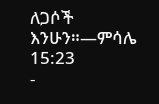ለጋሶች እንሁን።—ምሳሌ 15:23
-